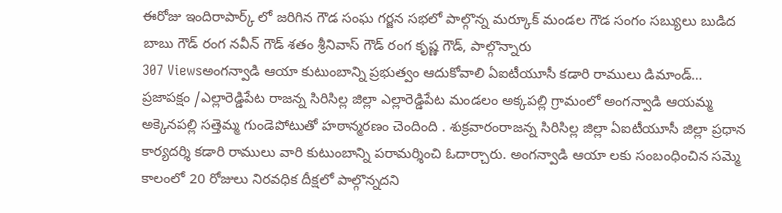ఈరోజు ఇందిరాపార్క్ లో జరిగిన గౌడ సంఘ గర్జన సభలో పాల్గొన్న మర్కూక్ మండల గౌడ సంగం సబ్యులు బుడిద బాబు గౌడ్ రంగ నవీన్ గౌడ్ శతం శ్రీనివాస్ గౌడ్ రంగ కృష్ణ గౌడ్, పాల్గొన్నారు
307 Viewsఅంగన్వాడి ఆయా కుటుంబాన్ని ప్రభుత్వం ఆదుకోవాలి ఏఐటీయూసీ కడారి రాములు డిమాండ్… ప్రజాపక్షం /ఎల్లారెడ్డిపేట రాజన్న సిరిసిల్ల జిల్లా ఎల్లారెడ్డిపేట మండలం అక్కపల్లి గ్రామంలో అంగన్వాడి ఆయమ్మ అక్కెనపల్లి సత్తెమ్మ గుండెపోటుతో హఠాన్మరణం చెందింది . శుక్రవారంరాజన్న సిరిసిల్ల జిల్లా ఏఐటీయూసీ జిల్లా ప్రధాన కార్యదర్శి కడారి రాములు వారి కుటుంబాన్ని పరామర్శించి ఓదార్చారు. అంగన్వాడి ఆయా లకు సంబంధించిన సమ్మె కాలంలో 20 రోజులు నిరవధిక దీక్షలో పాల్గొన్నదని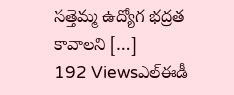సత్తెమ్మ ఉద్యోగ భద్రత కావాలని […]
192 Viewsఎల్ఈడీ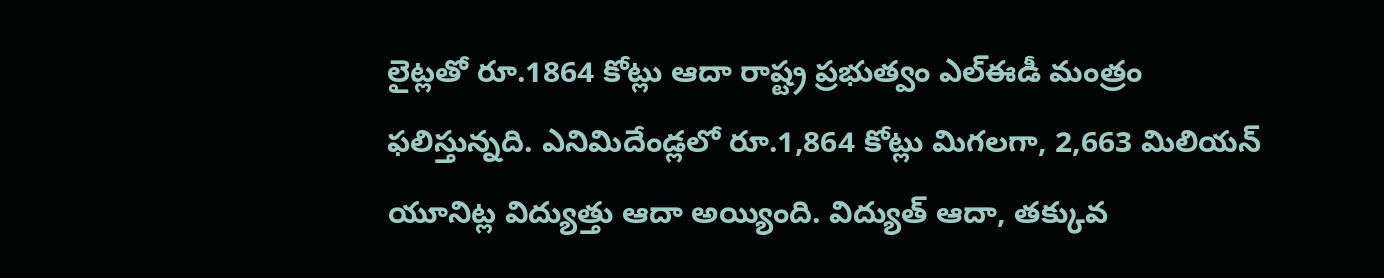లైట్లతో రూ.1864 కోట్లు ఆదా రాష్ట్ర ప్రభుత్వం ఎల్ఈడీ మంత్రం ఫలిస్తున్నది. ఎనిమిదేండ్లలో రూ.1,864 కోట్లు మిగలగా, 2,663 మిలియన్ యూనిట్ల విద్యుత్తు ఆదా అయ్యింది. విద్యుత్ ఆదా, తక్కువ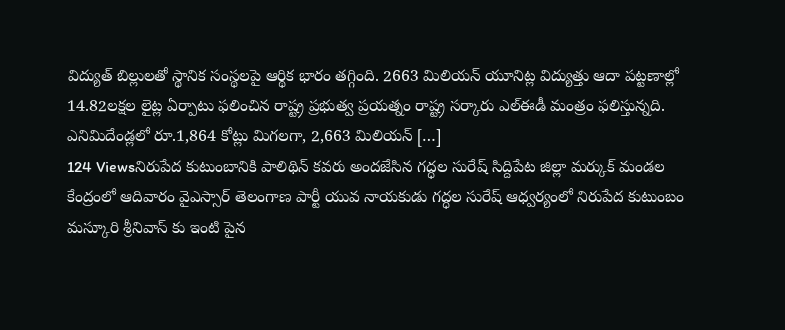విద్యుత్ బిల్లులతో స్థానిక సంస్థలపై ఆర్థిక భారం తగ్గింది. 2663 మిలియన్ యూనిట్ల విద్యుత్తు ఆదా పట్టణాల్లో 14.82లక్షల లైట్ల ఏర్పాటు ఫలించిన రాష్ట్ర ప్రభుత్వ ప్రయత్నం రాష్ట్ర సర్కారు ఎల్ఈడీ మంత్రం ఫలిస్తున్నది. ఎనిమిదేండ్లలో రూ.1,864 కోట్లు మిగలగా, 2,663 మిలియన్ […]
124 Viewsనిరుపేద కుటుంబానికి పాలిథిన్ కవరు అందజేసిన గద్ధల సురేష్ సిద్దిపేట జిల్లా మర్కుక్ మండల కేంద్రంలో ఆదివారం వైఎస్సార్ తెలంగాణ పార్టీ యువ నాయకుడు గద్ధల సురేష్ ఆధ్వర్యంలో నిరుపేద కుటుంబం మస్కూరి శ్రీనివాస్ కు ఇంటి పైన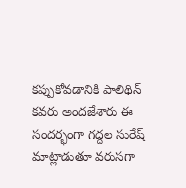కప్పుకోవడానికి పాలిథిన్ కవరు అందజేశారు ఈ సందర్భంగా గద్దల సురేష్ మాట్లాడుతూ వరుసగా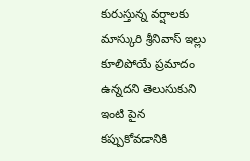కురుస్తున్న వర్షాలకు మాస్కురి శ్రీనివాస్ ఇల్లు కూలిపోయే ప్రమాదం ఉన్నదని తెలుసుకుని ఇంటి పైన కప్పుకోవడానికి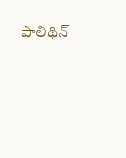పాలిథిన్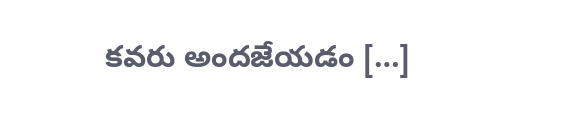కవరు అందజేయడం […]